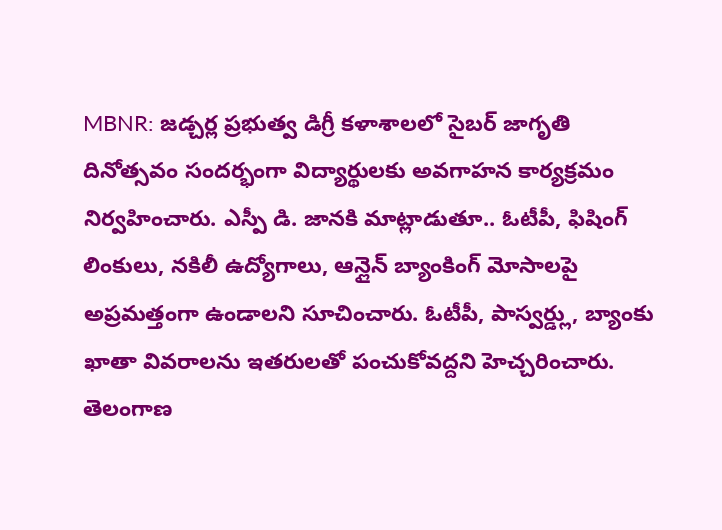MBNR: జడ్చర్ల ప్రభుత్వ డిగ్రీ కళాశాలలో సైబర్ జాగృతి దినోత్సవం సందర్భంగా విద్యార్థులకు అవగాహన కార్యక్రమం నిర్వహించారు. ఎస్పీ డి. జానకి మాట్లాడుతూ.. ఓటీపీ, ఫిషింగ్ లింకులు, నకిలీ ఉద్యోగాలు, ఆన్లైన్ బ్యాంకింగ్ మోసాలపై అప్రమత్తంగా ఉండాలని సూచించారు. ఓటీపీ, పాస్వర్డ్లు, బ్యాంకు ఖాతా వివరాలను ఇతరులతో పంచుకోవద్దని హెచ్చరించారు.
తెలంగాణ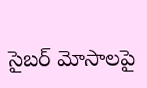సైబర్ మోసాలపై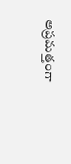అప్రమత్తంగా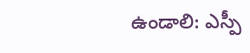ఉండాలి: ఎస్పీ